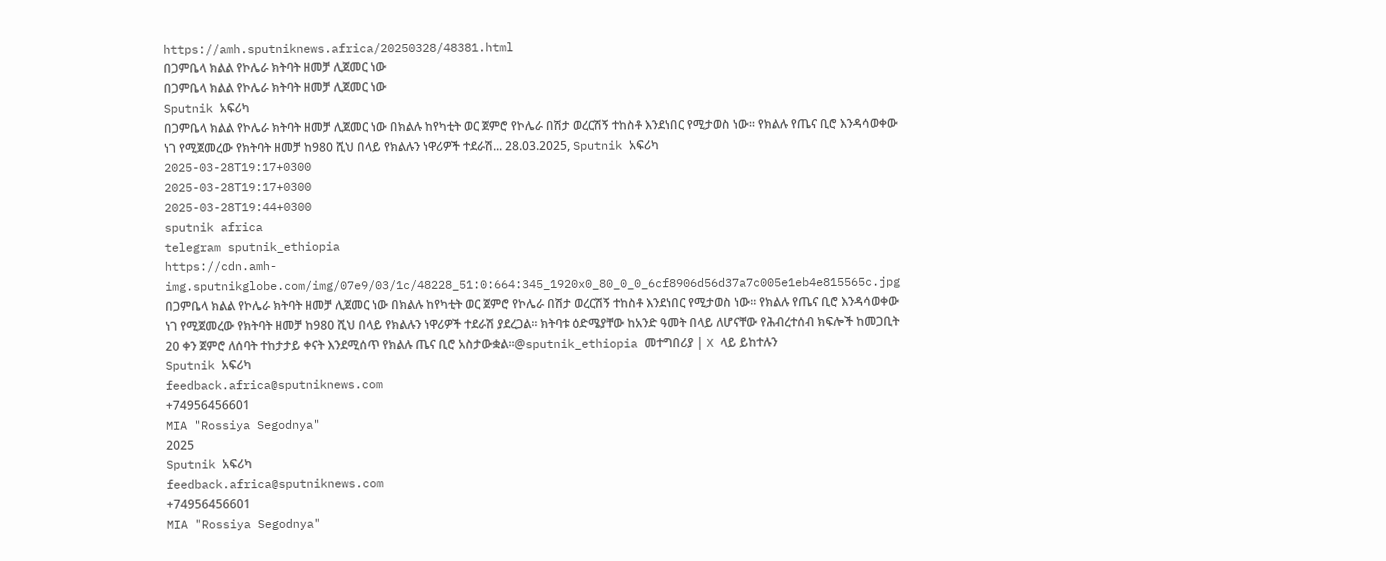https://amh.sputniknews.africa/20250328/48381.html
በጋምቤላ ክልል የኮሌራ ክትባት ዘመቻ ሊጀመር ነው
በጋምቤላ ክልል የኮሌራ ክትባት ዘመቻ ሊጀመር ነው
Sputnik አፍሪካ
በጋምቤላ ክልል የኮሌራ ክትባት ዘመቻ ሊጀመር ነው በክልሉ ከየካቲት ወር ጀምሮ የኮሌራ በሽታ ወረርሽኝ ተከስቶ እንደነበር የሚታወስ ነው። የክልሉ የጤና ቢሮ እንዳሳወቀው ነገ የሚጀመረው የክትባት ዘመቻ ከ980 ሺህ በላይ የክልሉን ነዋሪዎች ተደራሽ... 28.03.2025, Sputnik አፍሪካ
2025-03-28T19:17+0300
2025-03-28T19:17+0300
2025-03-28T19:44+0300
sputnik africa
telegram sputnik_ethiopia
https://cdn.amh-img.sputnikglobe.com/img/07e9/03/1c/48228_51:0:664:345_1920x0_80_0_0_6cf8906d56d37a7c005e1eb4e815565c.jpg
በጋምቤላ ክልል የኮሌራ ክትባት ዘመቻ ሊጀመር ነው በክልሉ ከየካቲት ወር ጀምሮ የኮሌራ በሽታ ወረርሽኝ ተከስቶ እንደነበር የሚታወስ ነው። የክልሉ የጤና ቢሮ እንዳሳወቀው ነገ የሚጀመረው የክትባት ዘመቻ ከ980 ሺህ በላይ የክልሉን ነዋሪዎች ተደራሽ ያደረጋል። ክትባቱ ዕድሜያቸው ከአንድ ዓመት በላይ ለሆናቸው የሕብረተሰብ ክፍሎች ከመጋቢት 20 ቀን ጀምሮ ለሰባት ተከታታይ ቀናት እንደሚሰጥ የክልሉ ጤና ቢሮ አስታውቋል።@sputnik_ethiopia መተግበሪያ | X ላይ ይከተሉን
Sputnik አፍሪካ
feedback.africa@sputniknews.com
+74956456601
MIA "Rossiya Segodnya"
2025
Sputnik አፍሪካ
feedback.africa@sputniknews.com
+74956456601
MIA "Rossiya Segodnya"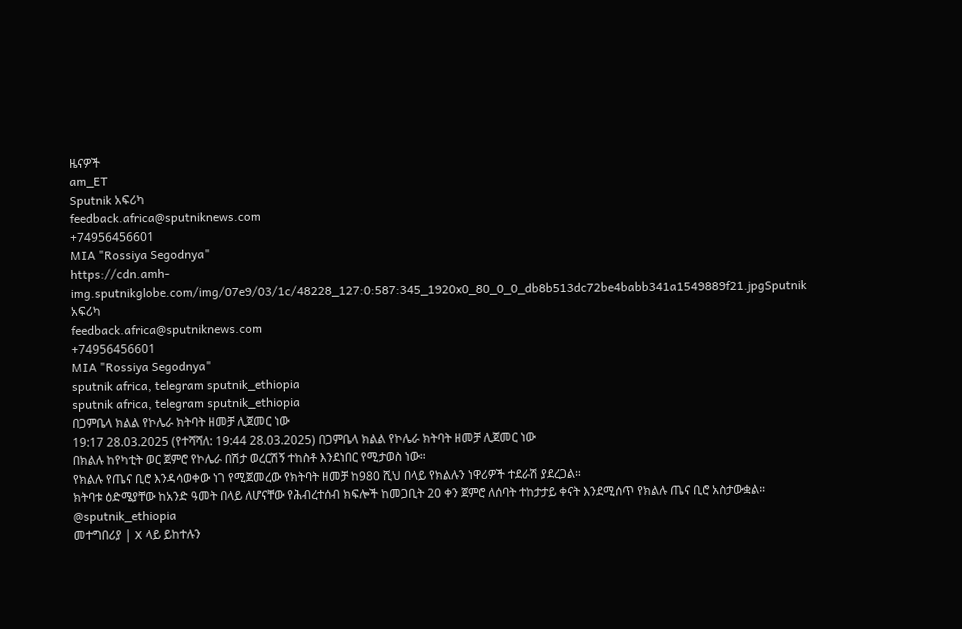ዜናዎች
am_ET
Sputnik አፍሪካ
feedback.africa@sputniknews.com
+74956456601
MIA "Rossiya Segodnya"
https://cdn.amh-img.sputnikglobe.com/img/07e9/03/1c/48228_127:0:587:345_1920x0_80_0_0_db8b513dc72be4babb341a1549889f21.jpgSputnik አፍሪካ
feedback.africa@sputniknews.com
+74956456601
MIA "Rossiya Segodnya"
sputnik africa, telegram sputnik_ethiopia
sputnik africa, telegram sputnik_ethiopia
በጋምቤላ ክልል የኮሌራ ክትባት ዘመቻ ሊጀመር ነው
19:17 28.03.2025 (የተሻሻለ: 19:44 28.03.2025) በጋምቤላ ክልል የኮሌራ ክትባት ዘመቻ ሊጀመር ነው
በክልሉ ከየካቲት ወር ጀምሮ የኮሌራ በሽታ ወረርሽኝ ተከስቶ እንደነበር የሚታወስ ነው።
የክልሉ የጤና ቢሮ እንዳሳወቀው ነገ የሚጀመረው የክትባት ዘመቻ ከ980 ሺህ በላይ የክልሉን ነዋሪዎች ተደራሽ ያደረጋል።
ክትባቱ ዕድሜያቸው ከአንድ ዓመት በላይ ለሆናቸው የሕብረተሰብ ክፍሎች ከመጋቢት 20 ቀን ጀምሮ ለሰባት ተከታታይ ቀናት እንደሚሰጥ የክልሉ ጤና ቢሮ አስታውቋል።
@sputnik_ethiopia
መተግበሪያ | X ላይ ይከተሉን